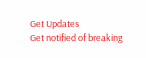Get Updates
Get notified of breaking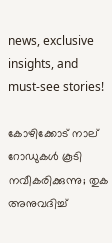news, exclusive insights, and must-see stories!

കോഴിക്കോട് നാല് റോഡുകള്‍ കൂടി നവീകരിക്കുന്നു; തുക അനുവദിച്ച്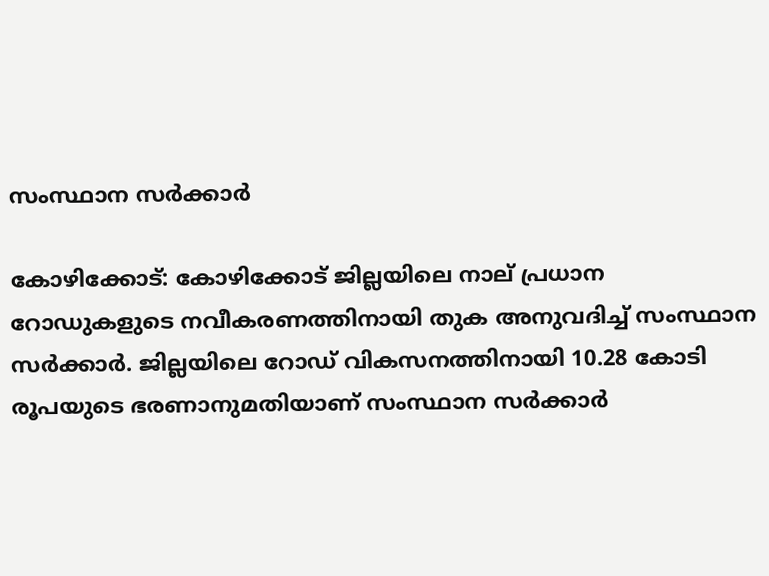സംസ്ഥാന സര്‍ക്കാര്‍

കോഴിക്കോട്: കോഴിക്കോട് ജില്ലയിലെ നാല് പ്രധാന റോഡുകളുടെ നവീകരണത്തിനായി തുക അനുവദിച്ച് സംസ്ഥാന സര്‍ക്കാര്‍. ജില്ലയിലെ റോഡ് വികസനത്തിനായി 10.28 കോടി രൂപയുടെ ഭരണാനുമതിയാണ് സംസ്ഥാന സര്‍ക്കാര്‍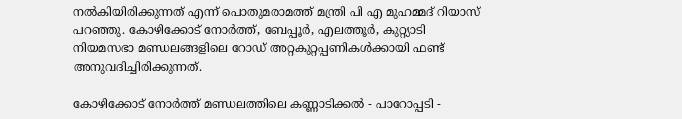നല്‍കിയിരിക്കുന്നത് എന്ന് പൊതുമരാമത്ത് മന്ത്രി പി എ മുഹമ്മദ് റിയാസ് പറഞ്ഞു. കോഴിക്കോട് നോര്‍ത്ത്, ബേപ്പൂര്‍, എലത്തൂര്‍, കുറ്റ്യാടി നിയമസഭാ മണ്ഡലങ്ങളിലെ റോഡ് അറ്റകുറ്റപ്പണികള്‍ക്കായി ഫണ്ട് അനുവദിച്ചിരിക്കുന്നത്.

കോഴിക്കോട് നോര്‍ത്ത് മണ്ഡലത്തിലെ കണ്ണാടിക്കല്‍ - പാറോപ്പടി -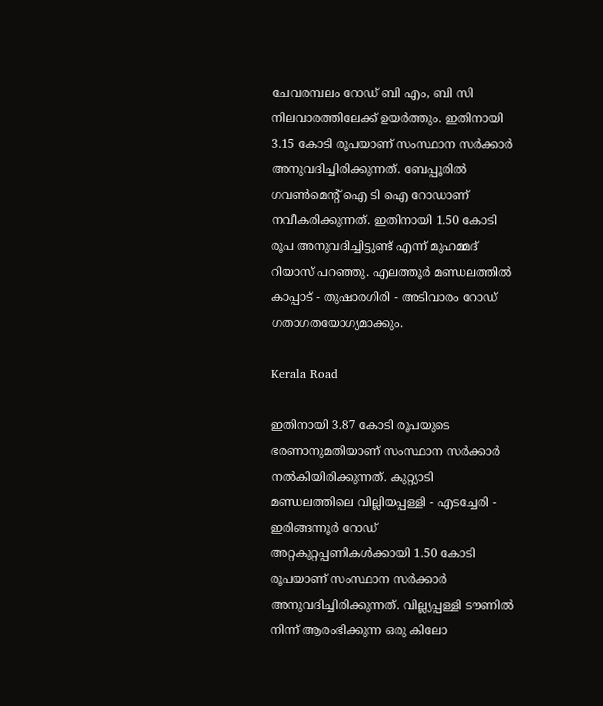ചേവരമ്പലം റോഡ് ബി എം, ബി സി നിലവാരത്തിലേക്ക് ഉയര്‍ത്തും. ഇതിനായി 3.15 കോടി രൂപയാണ് സംസ്ഥാന സര്‍ക്കാര്‍ അനുവദിച്ചിരിക്കുന്നത്. ബേപ്പൂരില്‍ ഗവണ്‍മെന്റ് ഐ ടി ഐ റോഡാണ് നവീകരിക്കുന്നത്. ഇതിനായി 1.50 കോടി രൂപ അനുവദിച്ചിട്ടുണ്ട് എന്ന് മുഹമ്മദ് റിയാസ് പറഞ്ഞു. എലത്തൂര്‍ മണ്ഡലത്തില്‍ കാപ്പാട് - തുഷാരഗിരി - അടിവാരം റോഡ് ഗതാഗതയോഗ്യമാക്കും.

Kerala Road

ഇതിനായി 3.87 കോടി രൂപയുടെ ഭരണാനുമതിയാണ് സംസ്ഥാന സര്‍ക്കാര്‍ നല്‍കിയിരിക്കുന്നത്. കുറ്റ്യാടി മണ്ഡലത്തിലെ വില്ലിയപ്പള്ളി - എടച്ചേരി - ഇരിങ്ങന്നൂര്‍ റോഡ് അറ്റകുറ്റപ്പണികള്‍ക്കായി 1.50 കോടി രൂപയാണ് സംസ്ഥാന സര്‍ക്കാര്‍ അനുവദിച്ചിരിക്കുന്നത്. വില്ല്യപ്പള്ളി ടൗണില്‍ നിന്ന് ആരംഭിക്കുന്ന ഒരു കിലോ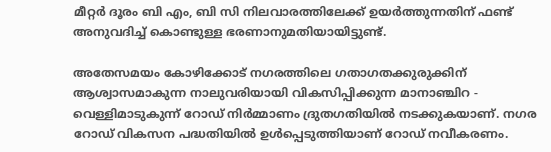മീറ്റര്‍ ദൂരം ബി എം, ബി സി നിലവാരത്തിലേക്ക് ഉയര്‍ത്തുന്നതിന് ഫണ്ട് അനുവദിച്ച് കൊണ്ടുള്ള ഭരണാനുമതിയായിട്ടുണ്ട്.

അതേസമയം കോഴിക്കോട് നഗരത്തിലെ ഗതാഗതക്കുരുക്കിന് ആശ്വാസമാകുന്ന നാലുവരിയായി വികസിപ്പിക്കുന്ന മാനാഞ്ചിറ - വെള്ളിമാടുകുന്ന് റോഡ് നിര്‍മ്മാണം ദ്രുതഗതിയില്‍ നടക്കുകയാണ്. നഗര റോഡ് വികസന പദ്ധതിയില്‍ ഉള്‍പ്പെടുത്തിയാണ് റോഡ് നവീകരണം.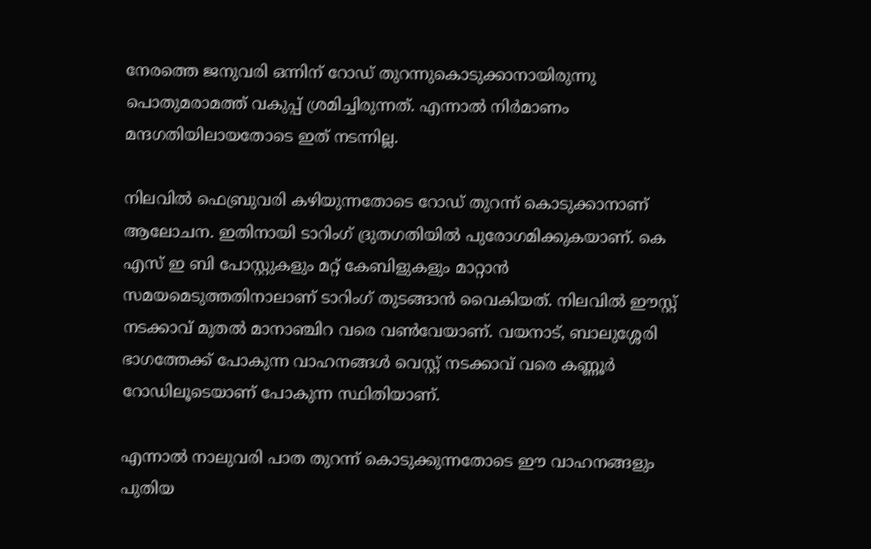നേരത്തെ ജനുവരി ഒന്നിന് റോഡ് തുറന്നുകൊടുക്കാനായിരുന്നു പൊതുമരാമത്ത് വകുപ്പ് ശ്രമിച്ചിരുന്നത്. എന്നാല്‍ നിര്‍മാണം മന്ദഗതിയിലായതോടെ ഇത് നടന്നില്ല.

നിലവില്‍ ഫെബ്രുവരി കഴിയുന്നതോടെ റോഡ് തുറന്ന് കൊടുക്കാനാണ് ആലോചന. ഇതിനായി ടാറിംഗ് ദ്രുതഗതിയില്‍ പുരോഗമിക്കുകയാണ്. കെ എസ് ഇ ബി പോസ്റ്റുകളും മറ്റ് കേബിളുകളും മാറ്റാന്‍ സമയമെടുത്തതിനാലാണ് ടാറിംഗ് തുടങ്ങാന്‍ വൈകിയത്. നിലവില്‍ ഈസ്റ്റ് നടക്കാവ് മുതല്‍ മാനാഞ്ചിറ വരെ വണ്‍വേയാണ്. വയനാട്, ബാലുശ്ശേരി ഭാഗത്തേക്ക് പോകുന്ന വാഹനങ്ങള്‍ വെസ്റ്റ് നടക്കാവ് വരെ കണ്ണൂര്‍ റോഡിലൂടെയാണ് പോകുന്ന സ്ഥിതിയാണ്.

എന്നാല്‍ നാലുവരി പാത തുറന്ന് കൊടുക്കുന്നതോടെ ഈ വാഹനങ്ങളും പുതിയ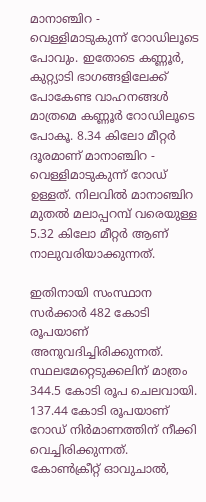മാനാഞ്ചിറ - വെള്ളിമാടുകുന്ന് റോഡിലൂടെ പോവും. ഇതോടെ കണ്ണൂര്‍, കുറ്റ്യാടി ഭാഗങ്ങളിലേക്ക് പോകേണ്ട വാഹനങ്ങള്‍ മാത്രമെ കണ്ണൂര്‍ റോഡിലൂടെ പോകൂ. 8.34 കിലോ മീറ്റര്‍ ദൂരമാണ് മാനാഞ്ചിറ - വെള്ളിമാടുകുന്ന് റോഡ് ഉള്ളത്. നിലവില്‍ മാനാഞ്ചിറ മുതല്‍ മലാപ്പറമ്പ് വരെയുള്ള 5.32 കിലോ മീറ്റര്‍ ആണ് നാലുവരിയാക്കുന്നത്.

ഇതിനായി സംസ്ഥാന സര്‍ക്കാര്‍ 482 കോടി രൂപയാണ് അനുവദിച്ചിരിക്കുന്നത്. സ്ഥലമേറ്റെടുക്കലിന് മാത്രം 344.5 കോടി രൂപ ചെലവായി. 137.44 കോടി രൂപയാണ് റോഡ് നിര്‍മാണത്തിന് നീക്കി വെച്ചിരിക്കുന്നത്. കോണ്‍ക്രീറ്റ് ഓവുചാല്‍,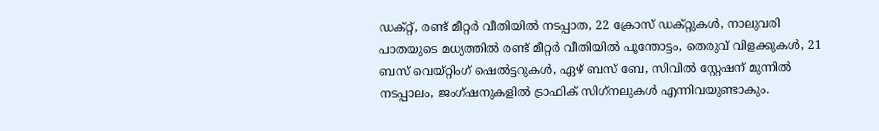ഡക്റ്റ്, രണ്ട് മീറ്റര്‍ വീതിയില്‍ നടപ്പാത, 22 ക്രോസ് ഡക്റ്റുകള്‍, നാലുവരി പാതയുടെ മധ്യത്തില്‍ രണ്ട് മീറ്റര്‍ വീതിയില്‍ പൂന്തോട്ടം, തെരുവ് വിളക്കുകള്‍, 21 ബസ് വെയ്റ്റിംഗ് ഷെല്‍ട്ടറുകള്‍, ഏഴ് ബസ് ബേ, സിവില്‍ സ്റ്റേഷന് മുന്നില്‍ നടപ്പാലം, ജംഗ്ഷനുകളില്‍ ട്രാഫിക് സിഗ്‌നലുകള്‍ എന്നിവയുണ്ടാകും.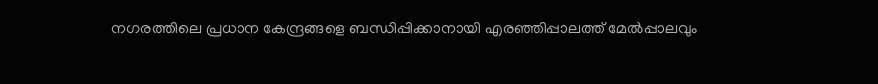നഗരത്തിലെ പ്രധാന കേന്ദ്രങ്ങളെ ബന്ധിപ്പിക്കാനായി എരഞ്ഞിപ്പാലത്ത് മേല്‍പ്പാലവും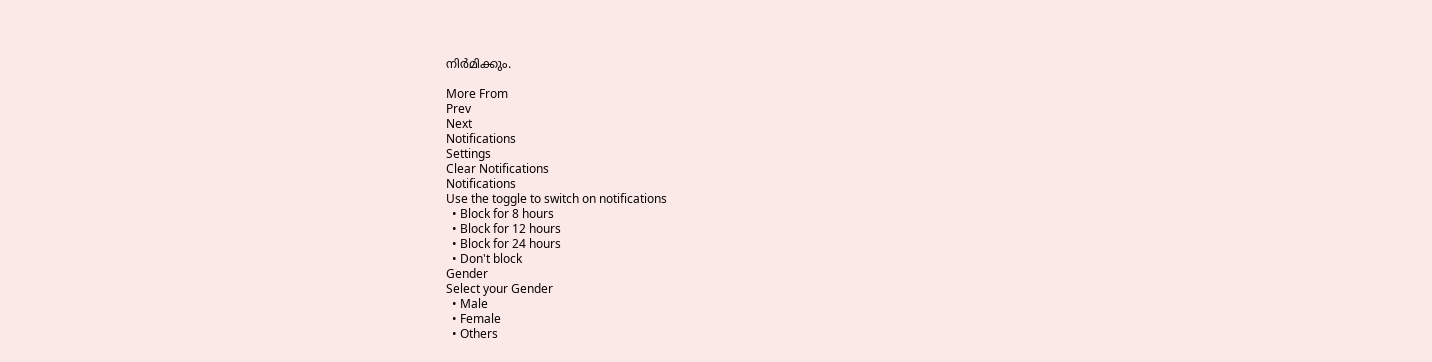നിര്‍മിക്കും.

More From
Prev
Next
Notifications
Settings
Clear Notifications
Notifications
Use the toggle to switch on notifications
  • Block for 8 hours
  • Block for 12 hours
  • Block for 24 hours
  • Don't block
Gender
Select your Gender
  • Male
  • Female
  • Others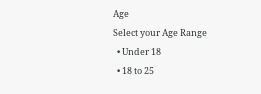Age
Select your Age Range
  • Under 18
  • 18 to 25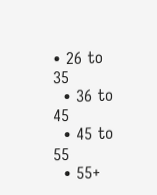• 26 to 35
  • 36 to 45
  • 45 to 55
  • 55+